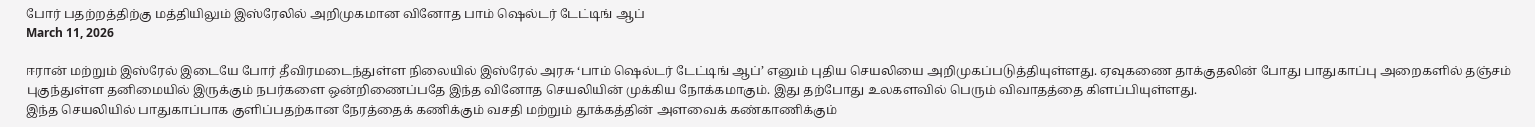போர் பதற்றத்திற்கு மத்தியிலும் இஸ்ரேலில் அறிமுகமான வினோத பாம் ஷெல்டர் டேட்டிங் ஆப்
March 11, 2026

ஈரான் மற்றும் இஸ்ரேல் இடையே போர் தீவிரமடைந்துள்ள நிலையில் இஸ்ரேல் அரசு ‘பாம் ஷெல்டர் டேட்டிங் ஆப்’ எனும் புதிய செயலியை அறிமுகப்படுத்தியுள்ளது. ஏவுகணை தாக்குதலின் போது பாதுகாப்பு அறைகளில் தஞ்சம் புகுந்துள்ள தனிமையில் இருக்கும் நபர்களை ஒன்றிணைப்பதே இந்த வினோத செயலியின் முக்கிய நோக்கமாகும். இது தற்போது உலகளவில் பெரும் விவாதத்தை கிளப்பியுள்ளது.
இந்த செயலியில் பாதுகாப்பாக குளிப்பதற்கான நேரத்தைக் கணிக்கும் வசதி மற்றும் தூக்கத்தின் அளவைக் கண்காணிக்கும்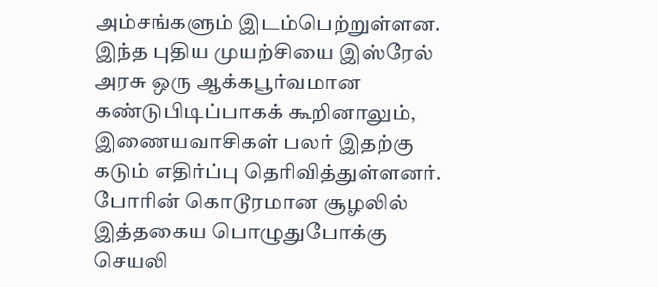அம்சங்களும் இடம்பெற்றுள்ளன. இந்த புதிய முயற்சியை இஸ்ரேல் அரசு ஒரு ஆக்கபூர்வமான கண்டுபிடிப்பாகக் கூறினாலும், இணையவாசிகள் பலர் இதற்கு கடும் எதிர்ப்பு தெரிவித்துள்ளனர். போரின் கொடூரமான சூழலில் இத்தகைய பொழுதுபோக்கு செயலி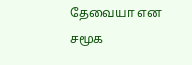தேவையா என சமூக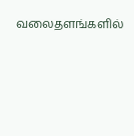வலைதளங்களில்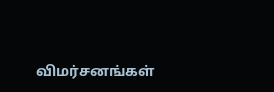விமர்சனங்கள்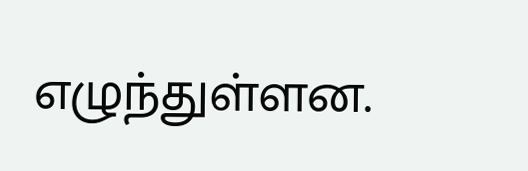எழுந்துள்ளன.